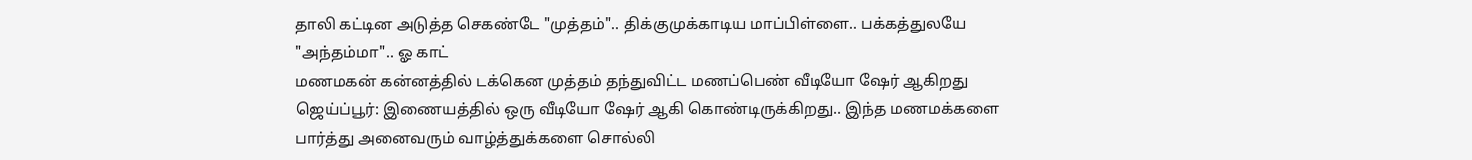தாலி கட்டின அடுத்த செகண்டே "முத்தம்".. திக்குமுக்காடிய மாப்பிள்ளை.. பக்கத்துலயே "அந்தம்மா".. ஓ காட்
மணமகன் கன்னத்தில் டக்கென முத்தம் தந்துவிட்ட மணப்பெண் வீடியோ ஷேர் ஆகிறது
ஜெய்ப்பூர்: இணையத்தில் ஒரு வீடியோ ஷேர் ஆகி கொண்டிருக்கிறது.. இந்த மணமக்களை பார்த்து அனைவரும் வாழ்த்துக்களை சொல்லி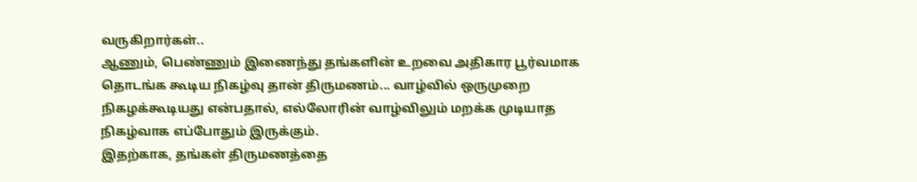வருகிறார்கள்..
ஆணும், பெண்ணும் இணைந்து தங்களின் உறவை அதிகார பூர்வமாக தொடங்க கூடிய நிகழ்வு தான் திருமணம்... வாழ்வில் ஒருமுறை நிகழக்கூடியது என்பதால், எல்லோரின் வாழ்விலும் மறக்க முடியாத நிகழ்வாக எப்போதும் இருக்கும்.
இதற்காக, தங்கள் திருமணத்தை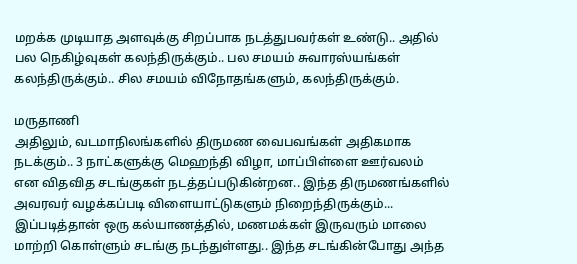மறக்க முடியாத அளவுக்கு சிறப்பாக நடத்துபவர்கள் உண்டு.. அதில் பல நெகிழ்வுகள் கலந்திருக்கும்.. பல சமயம் சுவாரஸ்யங்கள் கலந்திருக்கும்.. சில சமயம் விநோதங்களும், கலந்திருக்கும்.

மருதாணி
அதிலும், வடமாநிலங்களில் திருமண வைபவங்கள் அதிகமாக நடக்கும்.. 3 நாட்களுக்கு மெஹந்தி விழா, மாப்பிள்ளை ஊர்வலம் என விதவித சடங்குகள் நடத்தப்படுகின்றன.. இந்த திருமணங்களில் அவரவர் வழக்கப்படி விளையாட்டுகளும் நிறைந்திருக்கும்... இப்படித்தான் ஒரு கல்யாணத்தில், மணமக்கள் இருவரும் மாலை மாற்றி கொள்ளும் சடங்கு நடந்துள்ளது.. இந்த சடங்கின்போது அந்த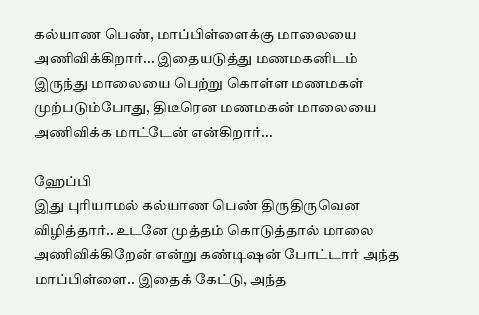கல்யாண பெண், மாப்பிள்ளைக்கு மாலையை அணிவிக்கிறார்... இதையடுத்து மணமகனிடம் இருந்து மாலையை பெற்று கொள்ள மணமகள் முற்படும்போது, திடீரென மணமகன் மாலையை அணிவிக்க மாட்டேன் என்கிறார்...

ஹேப்பி
இது புரியாமல் கல்யாண பெண் திருதிருவென விழித்தார்.. உடனே முத்தம் கொடுத்தால் மாலை அணிவிக்கிறேன் என்று கண்டிஷன் போட்டார் அந்த மாப்பிள்ளை.. இதைக் கேட்டு, அந்த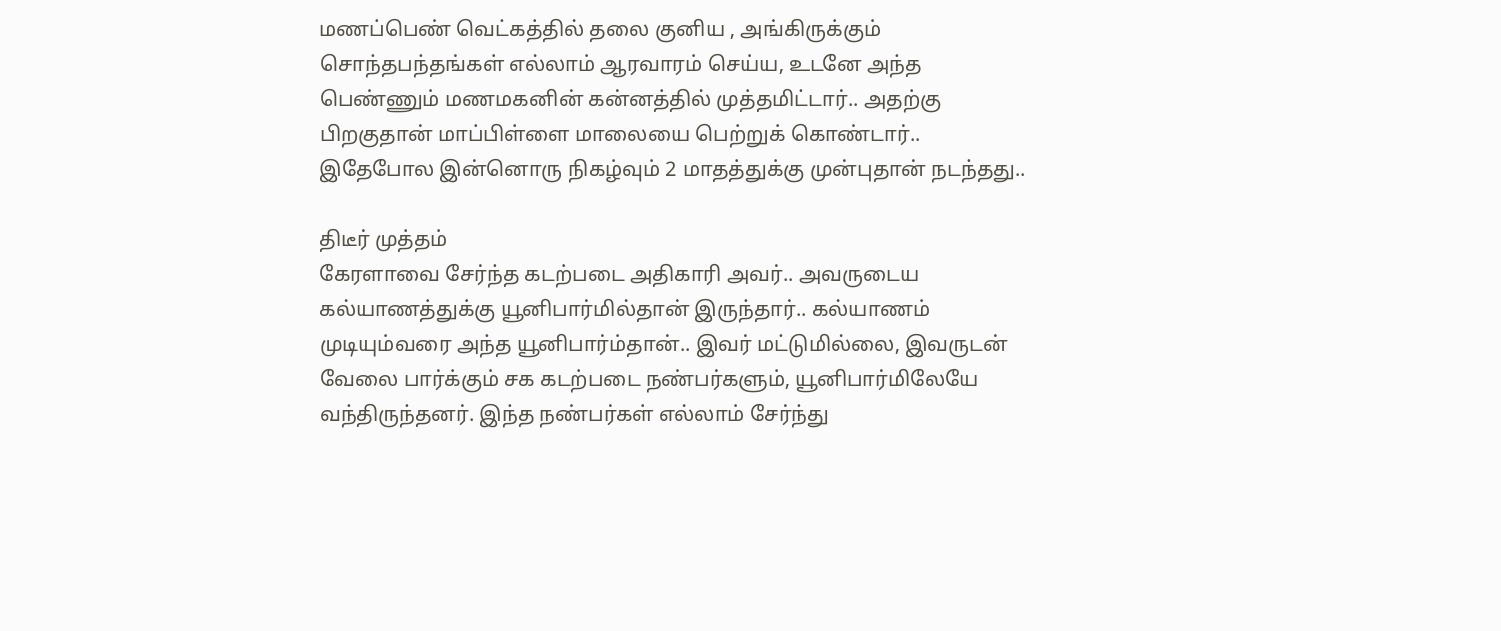மணப்பெண் வெட்கத்தில் தலை குனிய , அங்கிருக்கும் சொந்தபந்தங்கள் எல்லாம் ஆரவாரம் செய்ய, உடனே அந்த பெண்ணும் மணமகனின் கன்னத்தில் முத்தமிட்டார்.. அதற்கு பிறகுதான் மாப்பிள்ளை மாலையை பெற்றுக் கொண்டார்.. இதேபோல இன்னொரு நிகழ்வும் 2 மாதத்துக்கு முன்புதான் நடந்தது..

திடீர் முத்தம்
கேரளாவை சேர்ந்த கடற்படை அதிகாரி அவர்.. அவருடைய கல்யாணத்துக்கு யூனிபார்மில்தான் இருந்தார்.. கல்யாணம் முடியும்வரை அந்த யூனிபார்ம்தான்.. இவர் மட்டுமில்லை, இவருடன் வேலை பார்க்கும் சக கடற்படை நண்பர்களும், யூனிபார்மிலேயே வந்திருந்தனர். இந்த நண்பர்கள் எல்லாம் சேர்ந்து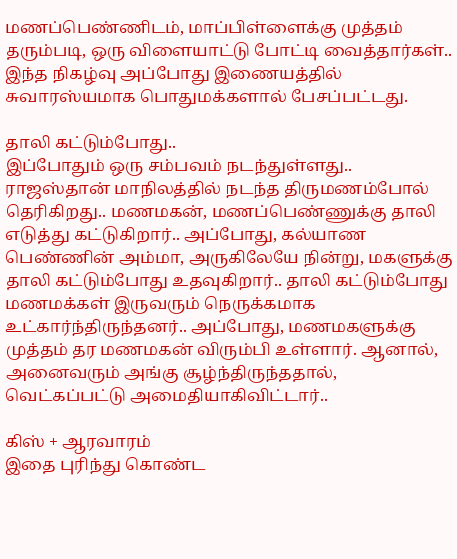மணப்பெண்ணிடம், மாப்பிள்ளைக்கு முத்தம் தரும்படி, ஒரு விளையாட்டு போட்டி வைத்தார்கள்.. இந்த நிகழ்வு அப்போது இணையத்தில் சுவாரஸ்யமாக பொதுமக்களால் பேசப்பட்டது.

தாலி கட்டும்போது..
இப்போதும் ஒரு சம்பவம் நடந்துள்ளது.. ராஜஸ்தான் மாநிலத்தில் நடந்த திருமணம்போல் தெரிகிறது.. மணமகன், மணப்பெண்ணுக்கு தாலி எடுத்து கட்டுகிறார்.. அப்போது, கல்யாண பெண்ணின் அம்மா, அருகிலேயே நின்று, மகளுக்கு தாலி கட்டும்போது உதவுகிறார்.. தாலி கட்டும்போது மணமக்கள் இருவரும் நெருக்கமாக உட்கார்ந்திருந்தனர்.. அப்போது, மணமகளுக்கு முத்தம் தர மணமகன் விரும்பி உள்ளார். ஆனால், அனைவரும் அங்கு சூழ்ந்திருந்ததால், வெட்கப்பட்டு அமைதியாகிவிட்டார்..

கிஸ் + ஆரவாரம்
இதை புரிந்து கொண்ட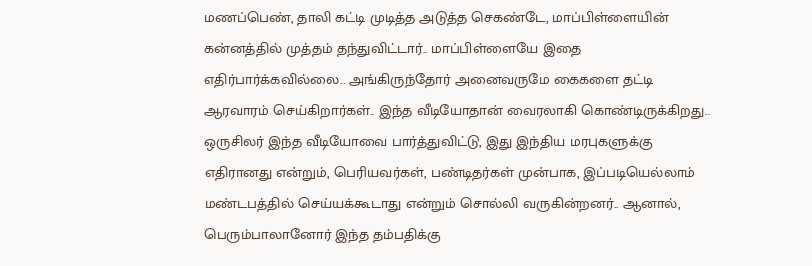மணப்பெண், தாலி கட்டி முடித்த அடுத்த செகண்டே, மாப்பிள்ளையின் கன்னத்தில் முத்தம் தந்துவிட்டார்.. மாப்பிள்ளையே இதை எதிர்பார்க்கவில்லை.. அங்கிருந்தோர் அனைவருமே கைகளை தட்டி ஆரவாரம் செய்கிறார்கள்.. இந்த வீடியோதான் வைரலாகி கொண்டிருக்கிறது.. ஒருசிலர் இந்த வீடியோவை பார்த்துவிட்டு, இது இந்திய மரபுகளுக்கு எதிரானது என்றும், பெரியவர்கள், பண்டிதர்கள் முன்பாக, இப்படியெல்லாம் மண்டபத்தில் செய்யக்கூடாது என்றும் சொல்லி வருகின்றனர்.. ஆனால், பெரும்பாலானோர் இந்த தம்பதிக்கு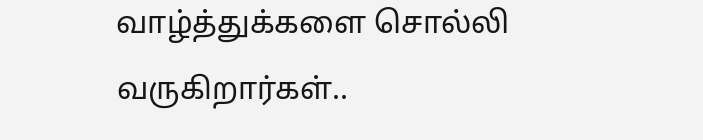வாழ்த்துக்களை சொல்லி வருகிறார்கள்..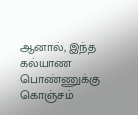ஆனால், இந்த கல்யாண பொண்ணுக்கு கொஞ்சம்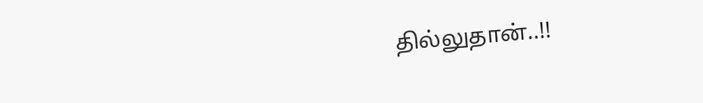தில்லுதான்..!!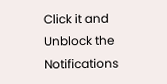Click it and Unblock the Notifications